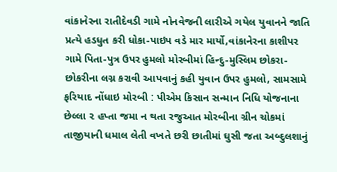વાંકાનેરના રાતીદેવડી ગામે નોનવેજની લારીએ ગયેલ યુવાનને જાતિ પ્રત્યે હડધુત કરી ધોકા-પાઇપ વડે માર માર્યો,વાંકાનેરના કાશીપર ગામે પિતા-પુત્ર ઉપર હુમલો મોરબીમાં હિન્દુ-મુસ્લિમ છોકરા-છોકરીના લગ્ન કરાવી આપવાનું કહી યુવાન ઉપર હુમલો, સામસામે ફરિયાદ નોંધાઇ મોરબી : પીએમ કિસાન સન્માન નિધિ યોજનાના છેલ્લા ૨ હપ્તા જમા ન થતા રજુઆત મોરબીના ગ્રીન ચોકમાં તાજીયાની ધમાલ લેતી વખતે છરી છાતીમાં ઘુસી જતા અબ્દુલશાનું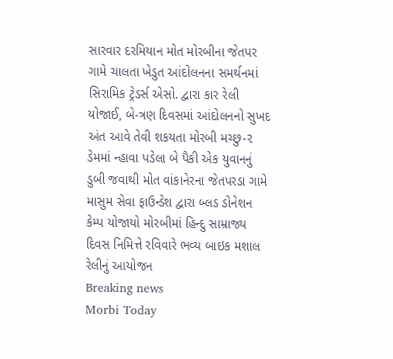સારવાર દરમિયાન મોત મોરબીના જેતપર ગામે ચાલતા ખેડુત આંદોલનના સમર્થનમાં સિરામિક ટ્રેડર્સ એસો. દ્વારા કાર રેલી યોજાઈ, બે-ત્રણ દિવસમાં આંદોલનનો સુખદ અંત આવે તેવી શકયતા મોરબી મચ્છુ-૨ ડેમમાં ન્હાવા પડેલા બે પૈકી એક યુવાનનું ડુબી જવાથી મોત વાંકાનેરના જેતપરડા ગામે માસુમ સેવા ફાઉન્ડેશ દ્વારા બ્લડ ડોનેશન કેમ્પ યોજાયો મોરબીમાં હિન્દુ સામ્રાજ્ય દિવસ નિમિત્તે રવિવારે ભવ્ય બાઇક મશાલ રેલીનું આયોજન
Breaking news
Morbi Today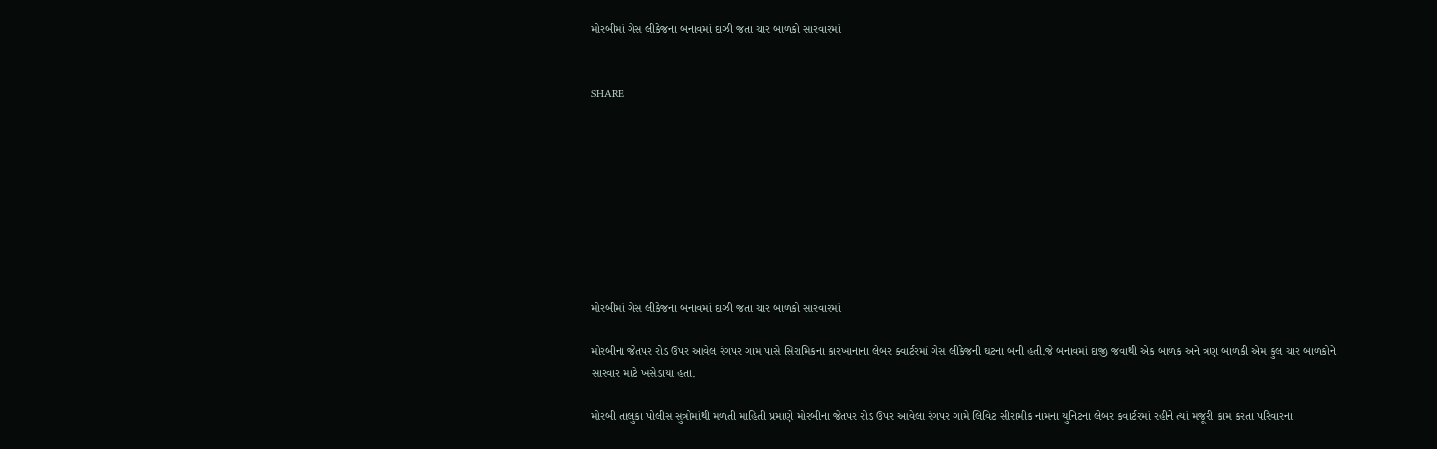મોરબીમાં ગેસ લીકેજના બનાવમાં દાઝી જતા ચાર બાળકો સારવારમાં


SHARE









મોરબીમાં ગેસ લીકેજના બનાવમાં દાઝી જતા ચાર બાળકો સારવારમાં

મોરબીના જેતપર રોડ ઉપર આવેલ રંગપર ગામ પાસે સિરામિકના કારખાનાના લેબર ક્વાર્ટરમાં ગેસ લીકેજની ઘટના બની હતી.જે બનાવમાં દાજી જવાથી એક બાળક અને ત્રણ બાળકી એમ કુલ ચાર બાળકોને સારવાર માટે ખસેડાયા હતા.

મોરબી તાલુકા પોલીસ સુત્રોમાંથી મળતી માહિતી પ્રમાણે મોરબીના જેતપર રોડ ઉપર આવેલા રંગપર ગામે લિવિટ સીરામીક નામના યુનિટના લેબર કવાર્ટરમાં રહીને ત્યાં મજૂરી કામ કરતા પરિવારના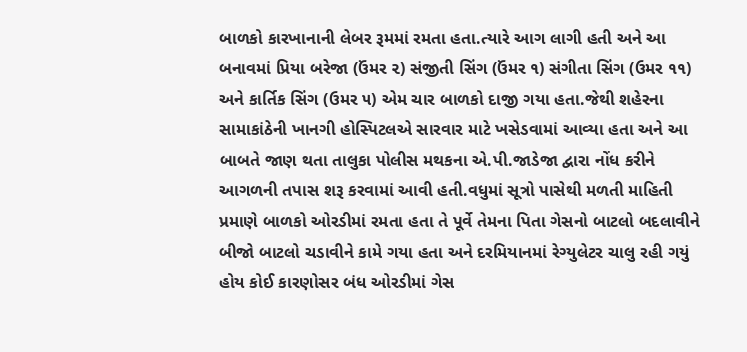બાળકો કારખાનાની લેબર રૂમમાં રમતા હતા.ત્યારે આગ લાગી હતી અને આ બનાવમાં પ્રિયા બરેજા (ઉંમર ૨) સંજીતી સિંગ (ઉંમર ૧) સંગીતા સિંગ (ઉમર ૧૧) અને કાર્તિક સિંગ (ઉમર ૫) એમ ચાર બાળકો દાજી ગયા હતા.જેથી શહેરના સામાકાંઠેની ખાનગી હોસ્પિટલએ સારવાર માટે ખસેડવામાં આવ્યા હતા અને આ બાબતે જાણ થતા તાલુકા પોલીસ મથકના એ.પી.જાડેજા દ્વારા નોંધ કરીને આગળની તપાસ શરૂ કરવામાં આવી હતી.વધુમાં સૂત્રો પાસેથી મળતી માહિતી પ્રમાણે બાળકો ઓરડીમાં રમતા હતા તે પૂર્વે તેમના પિતા ગેસનો બાટલો બદલાવીને બીજો બાટલો ચડાવીને કામે ગયા હતા અને દરમિયાનમાં રેગ્યુલેટર ચાલુ રહી ગયું હોય કોઈ કારણોસર બંધ ઓરડીમાં ગેસ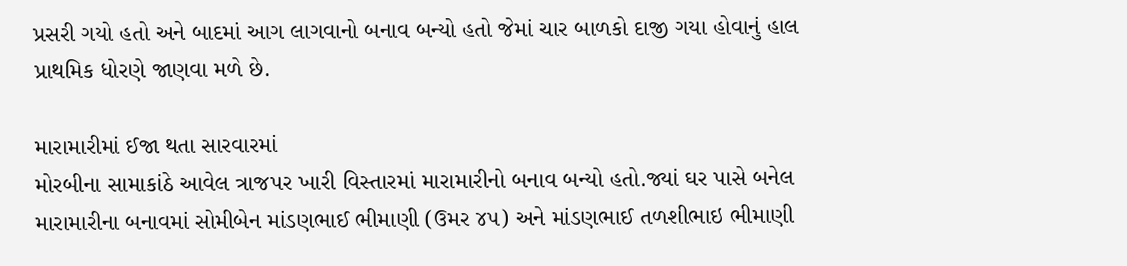પ્રસરી ગયો હતો અને બાદમાં આગ લાગવાનો બનાવ બન્યો હતો જેમાં ચાર બાળકો દાજી ગયા હોવાનું હાલ પ્રાથમિક ધોરણે જાણવા મળે છે.

મારામારીમાં ઈજા થતા સારવારમાં
મોરબીના સામાકાંઠે આવેલ ત્રાજપર ખારી વિસ્તારમાં મારામારીનો બનાવ બન્યો હતો.જ્યાં ઘર પાસે બનેલ મારામારીના બનાવમાં સોમીબેન માંડણભાઈ ભીમાણી (ઉમર ૪૫) અને માંડણભાઈ તળશીભાઇ ભીમાણી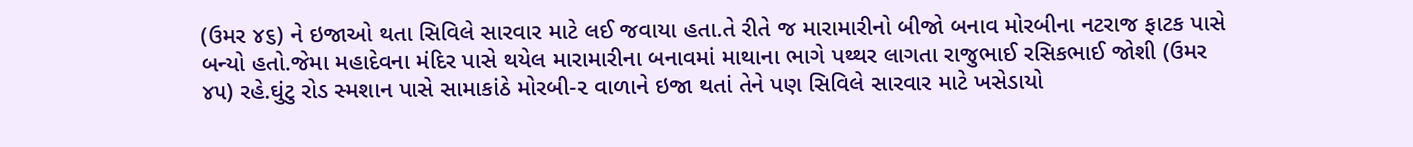(ઉમર ૪૬) ને ઇજાઓ થતા સિવિલે સારવાર માટે લઈ જવાયા હતા.તે રીતે જ મારામારીનો બીજો બનાવ મોરબીના નટરાજ ફાટક પાસે બન્યો હતો.જેમા મહાદેવના મંદિર પાસે થયેલ મારામારીના બનાવમાં માથાના ભાગે પથ્થર લાગતા રાજુભાઈ રસિકભાઈ જોશી (ઉમર ૪૫) રહે.ઘુંટુ રોડ સ્મશાન પાસે સામાકાંઠે મોરબી-૨ વાળાને ઇજા થતાં તેને પણ સિવિલે સારવાર માટે ખસેડાયો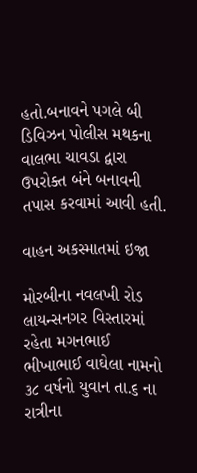હતો.બનાવને પગલે બી ડિવિઝન પોલીસ મથકના વાલભા ચાવડા દ્વારા ઉપરોક્ત બંને બનાવની તપાસ કરવામાં આવી હતી.

વાહન અકસ્માતમાં ઇજા

મોરબીના નવલખી રોડ લાયન્સનગર વિસ્તારમાં રહેતા મગનભાઈ ભીખાભાઈ વાઘેલા નામનો ૩૮ વર્ષનો યુવાન તા.૬ ના રાત્રીના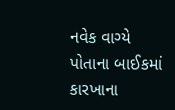નવેક વાગ્યે પોતાના બાઈકમાં કારખાના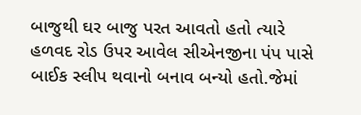બાજુથી ઘર બાજુ પરત આવતો હતો ત્યારે હળવદ રોડ ઉપર આવેલ સીએનજીના પંપ પાસે બાઈક સ્લીપ થવાનો બનાવ બન્યો હતો.જેમાં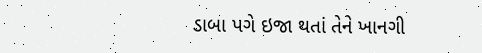ડાબા પગે ઇજા થતાં તેને ખાનગી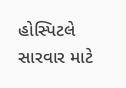હોસ્પિટલે સારવાર માટે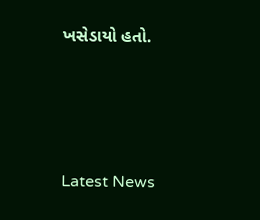ખસેડાયો હતો.






Latest News